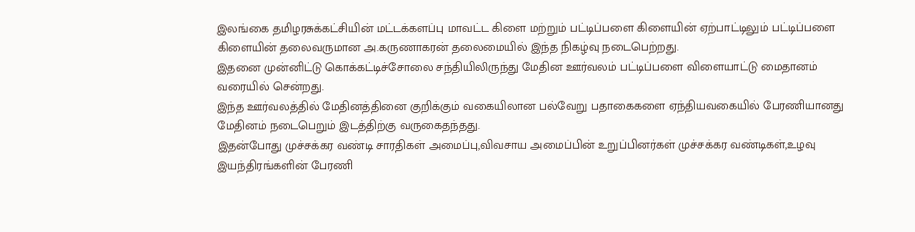இலங்கை தமிழரசுக்கட்சியின் மட்டக்களப்பு மாவட்ட கிளை மற்றும் பட்டிப்பளை கிளையின் ஏற்பாட்டிலும் பட்டிப்பளை கிளையின் தலைவருமான அ.கருணாகரன் தலைமையில் இந்த நிகழ்வு நடைபெற்றது.
இதனை முன்னிட்டு கொக்கட்டிச்சோலை சந்தியிலிருந்து மேதின ஊர்வலம் பட்டிப்பளை விளையாட்டு மைதானம் வரையில் சென்றது.
இந்த ஊர்வலத்தில் மேதினத்தினை குறிக்கும் வகையிலான பல்வேறு பதாகைகளை ஏந்தியவகையில் பேரணியானது மேதினம் நடைபெறும் இடத்திற்கு வருகைதந்தது.
இதன்போது முச்சக்கர வண்டி சாரதிகள் அமைப்பு,விவசாய அமைப்பின் உறுப்பினர்கள் முச்சக்கர வண்டிகள்,உழவு இயந்திரங்களின் பேரணி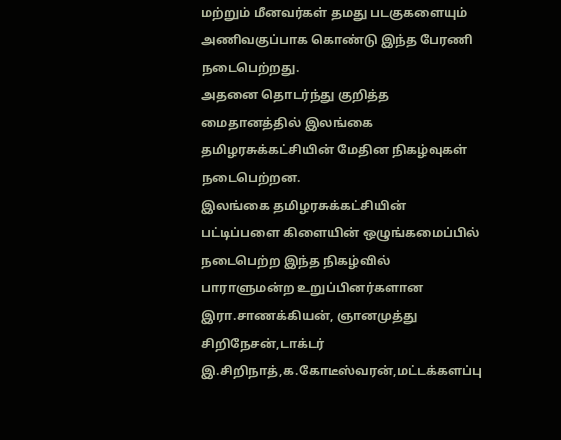மற்றும் மீனவர்கள் தமது படகுகளையும் அணிவகுப்பாக கொண்டு இந்த பேரணி நடைபெற்றது.
அதனை தொடர்ந்து குறித்த மைதானத்தில் இலங்கை தமிழரசுக்கட்சியின் மேதின நிகழ்வுகள் நடைபெற்றன.
இலங்கை தமிழரசுக்கட்சியின் பட்டிப்பளை கிளையின் ஒழுங்கமைப்பில் நடைபெற்ற இந்த நிகழ்வில் பாராளுமன்ற உறுப்பினர்களான இரா.சாணக்கியன், ஞானமுத்து சிறிநேசன்,டாக்டர் இ.சிறிநாத்,க.கோடீஸ்வரன்,மட்டக்களப்பு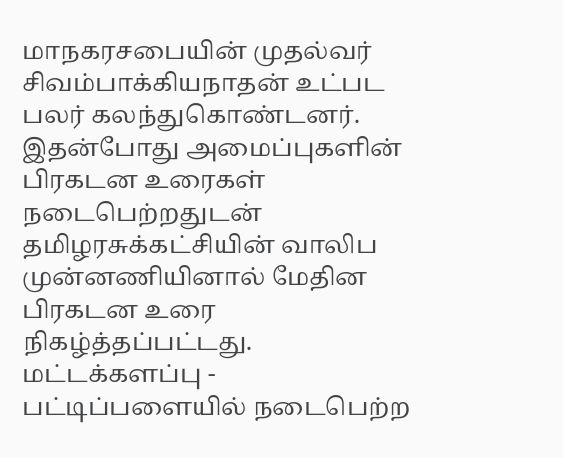மாநகரசபையின் முதல்வர் சிவம்பாக்கியநாதன் உட்பட பலர் கலந்துகொண்டனர்.
இதன்போது அமைப்புகளின் பிரகடன உரைகள் நடைபெற்றதுடன் தமிழரசுக்கட்சியின் வாலிப முன்னணியினால் மேதின பிரகடன உரை நிகழ்த்தப்பட்டது.
மட்டக்களப்பு - பட்டிப்பளையில் நடைபெற்ற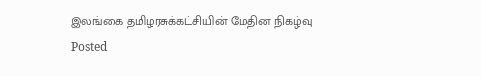இலங்கை தமிழரசுக்கட்சியின் மேதின நிகழ்வு
Posted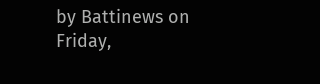by Battinews on Friday,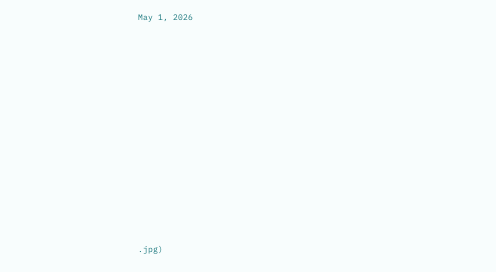May 1, 2026













.jpg)